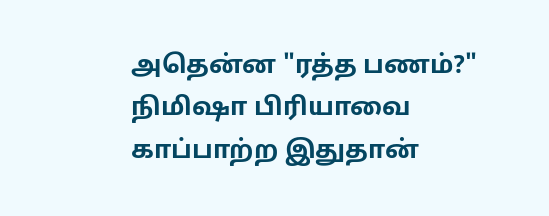அதென்ன "ரத்த பணம்?" நிமிஷா பிரியாவை காப்பாற்ற இதுதான்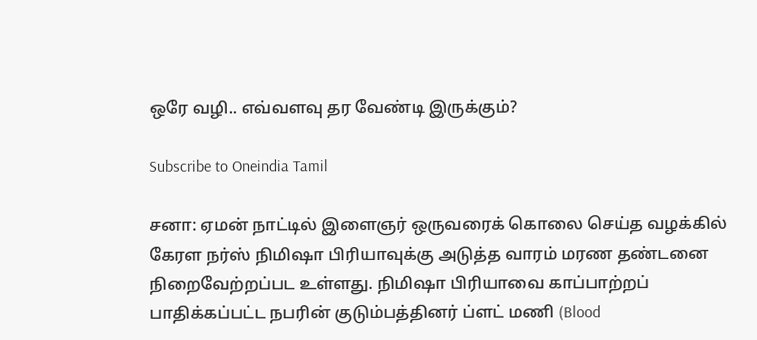ஒரே வழி.. எவ்வளவு தர வேண்டி இருக்கும்?

Subscribe to Oneindia Tamil

சனா: ஏமன் நாட்டில் இளைஞர் ஒருவரைக் கொலை செய்த வழக்கில் கேரள நர்ஸ் நிமிஷா பிரியாவுக்கு அடுத்த வாரம் மரண தண்டனை நிறைவேற்றப்பட உள்ளது. நிமிஷா பிரியாவை காப்பாற்றப் பாதிக்கப்பட்ட நபரின் குடும்பத்தினர் ப்ளட் மணி (Blood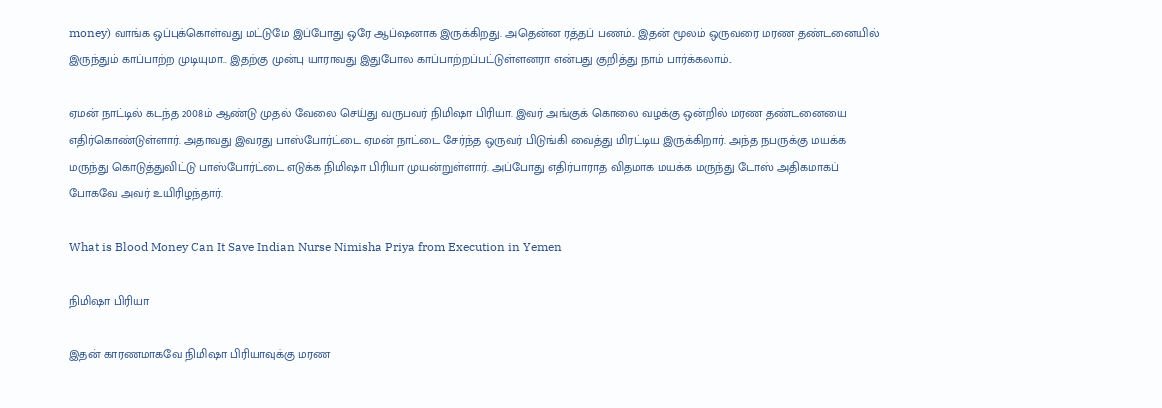money) வாங்க ஒப்புக்கொள்வது மட்டுமே இப்போது ஒரே ஆப்ஷனாக இருக்கிறது. அதென்ன ரத்தப் பணம்.. இதன் மூலம் ஒருவரை மரண தண்டனையில் இருந்தும் காப்பாற்ற முடியுமா.. இதற்கு முன்பு யாராவது இதுபோல காப்பாற்றப்பட்டுள்ளனரா என்பது குறித்து நாம் பார்க்கலாம்..

ஏமன் நாட்டில் கடந்த 2008ம் ஆண்டு முதல் வேலை செய்து வருபவர் நிமிஷா பிரியா. இவர் அங்குக் கொலை வழக்கு ஒன்றில் மரண தண்டனையை எதிர்கொண்டுள்ளார். அதாவது இவரது பாஸ்போர்ட்டை ஏமன் நாட்டை சேர்ந்த ஒருவர் பிடுங்கி வைத்து மிரட்டிய இருக்கிறார். அந்த நபருக்கு மயக்க மருந்து கொடுத்துவிட்டு பாஸ்போர்ட்டை எடுக்க நிமிஷா பிரியா முயன்றுள்ளார். அப்போது எதிர்பாராத விதமாக மயக்க மருந்து டோஸ் அதிகமாகப் போகவே அவர் உயிரிழந்தார்.

What is Blood Money Can It Save Indian Nurse Nimisha Priya from Execution in Yemen

நிமிஷா பிரியா

இதன் காரணமாகவே நிமிஷா பிரியாவுக்கு மரண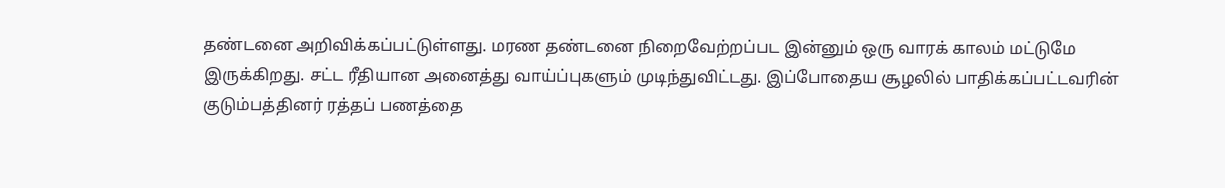தண்டனை அறிவிக்கப்பட்டுள்ளது. மரண தண்டனை நிறைவேற்றப்பட இன்னும் ஒரு வாரக் காலம் மட்டுமே இருக்கிறது. சட்ட ரீதியான அனைத்து வாய்ப்புகளும் முடிந்துவிட்டது. இப்போதைய சூழலில் பாதிக்கப்பட்டவரின் குடும்பத்தினர் ரத்தப் பணத்தை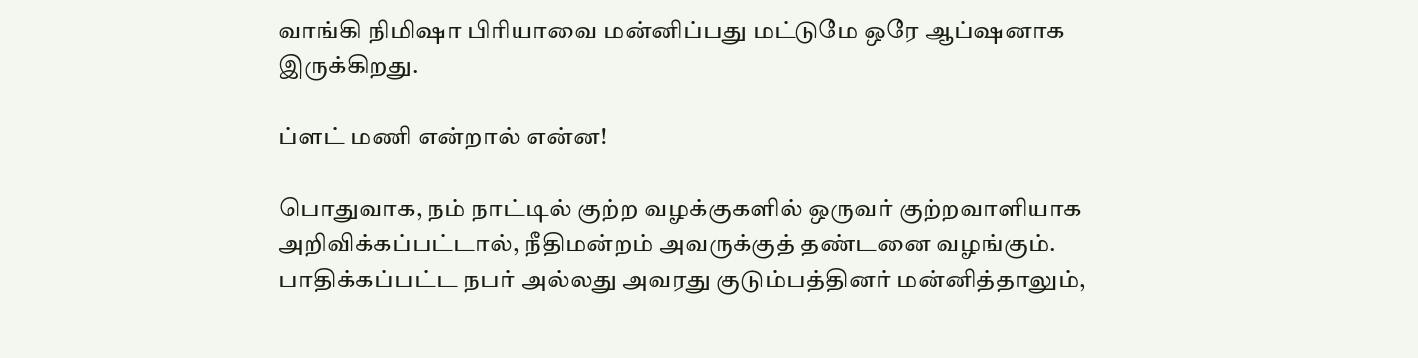வாங்கி நிமிஷா பிரியாவை மன்னிப்பது மட்டுமே ஒரே ஆப்ஷனாக இருக்கிறது.

ப்ளட் மணி என்றால் என்ன!

பொதுவாக, நம் நாட்டில் குற்ற வழக்குகளில் ஒருவர் குற்றவாளியாக அறிவிக்கப்பட்டால், நீதிமன்றம் அவருக்குத் தண்டனை வழங்கும். பாதிக்கப்பட்ட நபர் அல்லது அவரது குடும்பத்தினர் மன்னித்தாலும்,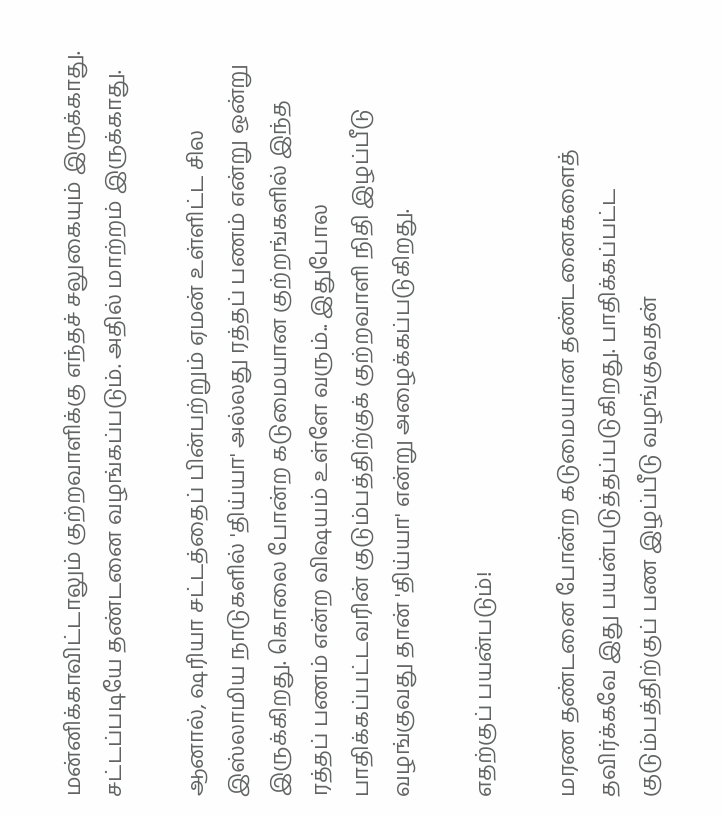மன்னிக்காவிட்டாலும் குற்றவாளிக்கு எந்தச் சலுகையும் இருக்காது. சட்டப்படியே தண்டனை வழங்கப்படும். அதில் மாற்றம் இருக்காது.

ஆனால், ஷரியா சட்டத்தைப் பின்பற்றும் ஏமன் உள்ளிட்ட சில இஸ்லாமிய நாடுகளில் 'திய்யா' அல்லது ரத்தப் பணம் என்று ஒன்று இருக்கிறது. கொலை போன்ற கடுமையான குற்றங்களில் இந்த ரத்தப் பணம் என்ற விஷயம் உள்ளே வரும்.. இதுபோல பாதிக்கப்பட்டவரின் குடும்பத்திற்குக் குற்றவாளி நிதி இழப்பீடு வழங்குவது தான் 'திய்யா' என்று அழைக்கப்படுகிறது.

எதற்குப் பயன்படும்!

மரண தண்டனை போன்ற கடுமையான தண்டனைகளைத் தவிர்க்கவே இது பயன்படுத்தப்படுகிறது. பாதிக்கப்பட்ட குடும்பத்திற்குப் பண இழப்பீடு வழங்குவதன்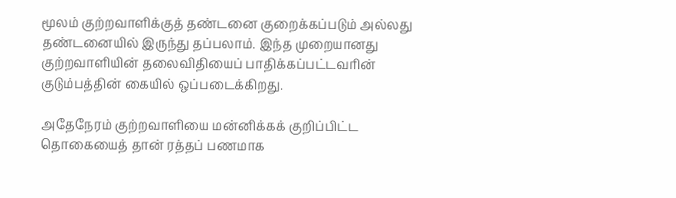மூலம் குற்றவாளிக்குத் தண்டனை குறைக்கப்படும் அல்லது தண்டனையில் இருந்து தப்பலாம். இந்த முறையானது குற்றவாளியின் தலைவிதியைப் பாதிக்கப்பட்டவரின் குடும்பத்தின் கையில் ஒப்படைக்கிறது.

அதேநேரம் குற்றவாளியை மன்னிக்கக் குறிப்பிட்ட தொகையைத் தான் ரத்தப் பணமாக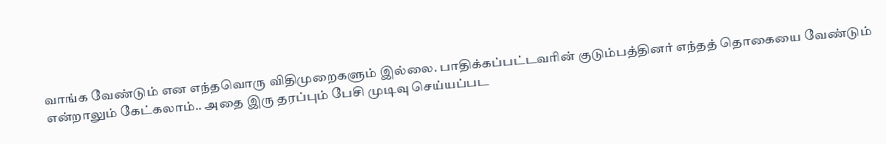வாங்க வேண்டும் என எந்தவொரு விதிமுறைகளும் இல்லை. பாதிக்கப்பட்டவரின் குடும்பத்தினர் எந்தத் தொகையை வேண்டும் என்றாலும் கேட்கலாம்.. அதை இரு தரப்பும் பேசி முடிவு செய்யப்பட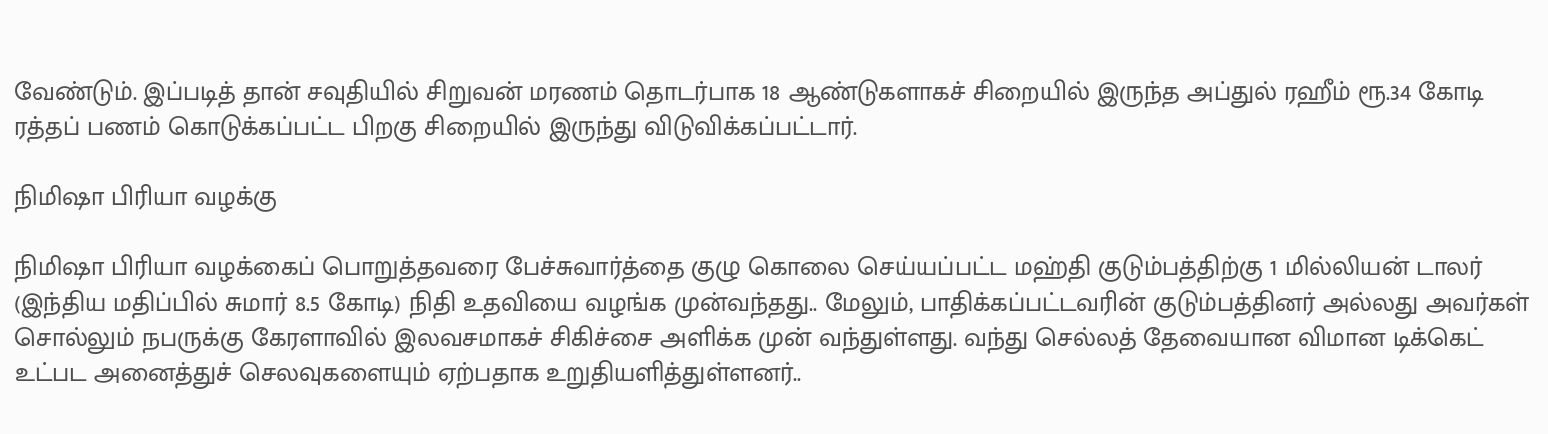வேண்டும். இப்படித் தான் சவுதியில் சிறுவன் மரணம் தொடர்பாக 18 ஆண்டுகளாகச் சிறையில் இருந்த அப்துல் ரஹீம் ரூ.34 கோடி ரத்தப் பணம் கொடுக்கப்பட்ட பிறகு சிறையில் இருந்து விடுவிக்கப்பட்டார்.

நிமிஷா பிரியா வழக்கு

நிமிஷா பிரியா வழக்கைப் பொறுத்தவரை பேச்சுவார்த்தை குழு கொலை செய்யப்பட்ட மஹ்தி குடும்பத்திற்கு 1 மில்லியன் டாலர் (இந்திய மதிப்பில் சுமார் 8.5 கோடி) நிதி உதவியை வழங்க முன்வந்தது.. மேலும், பாதிக்கப்பட்டவரின் குடும்பத்தினர் அல்லது அவர்கள் சொல்லும் நபருக்கு கேரளாவில் இலவசமாகச் சிகிச்சை அளிக்க முன் வந்துள்ளது. வந்து செல்லத் தேவையான விமான டிக்கெட் உட்பட அனைத்துச் செலவுகளையும் ஏற்பதாக உறுதியளித்துள்ளனர்..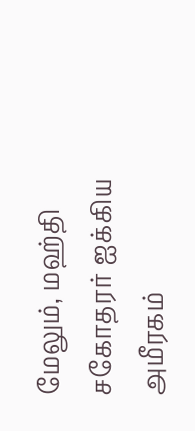மேலும், மஹ்தி சகோதரர் ஐக்கிய அமீரகம்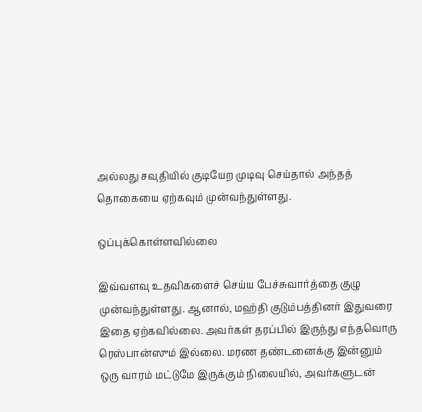அல்லது சவுதியில் குடியேற முடிவு செய்தால் அந்தத் தொகையை ஏற்கவும் முன்வந்துள்ளது.

ஒப்புக்கொள்ளவில்லை

இவ்வளவு உதவிகளைச் செய்ய பேச்சுவார்த்தை குழு முன்வந்துள்ளது. ஆனால், மஹ்தி குடும்பத்தினர் இதுவரை இதை ஏற்கவில்லை. அவர்கள் தரப்பில் இருந்து எந்தவொரு ரெஸ்பான்ஸும் இல்லை. மரண தண்டனைக்கு இன்னும் ஒரு வாரம் மட்டுமே இருக்கும் நிலையில், அவர்களுடன்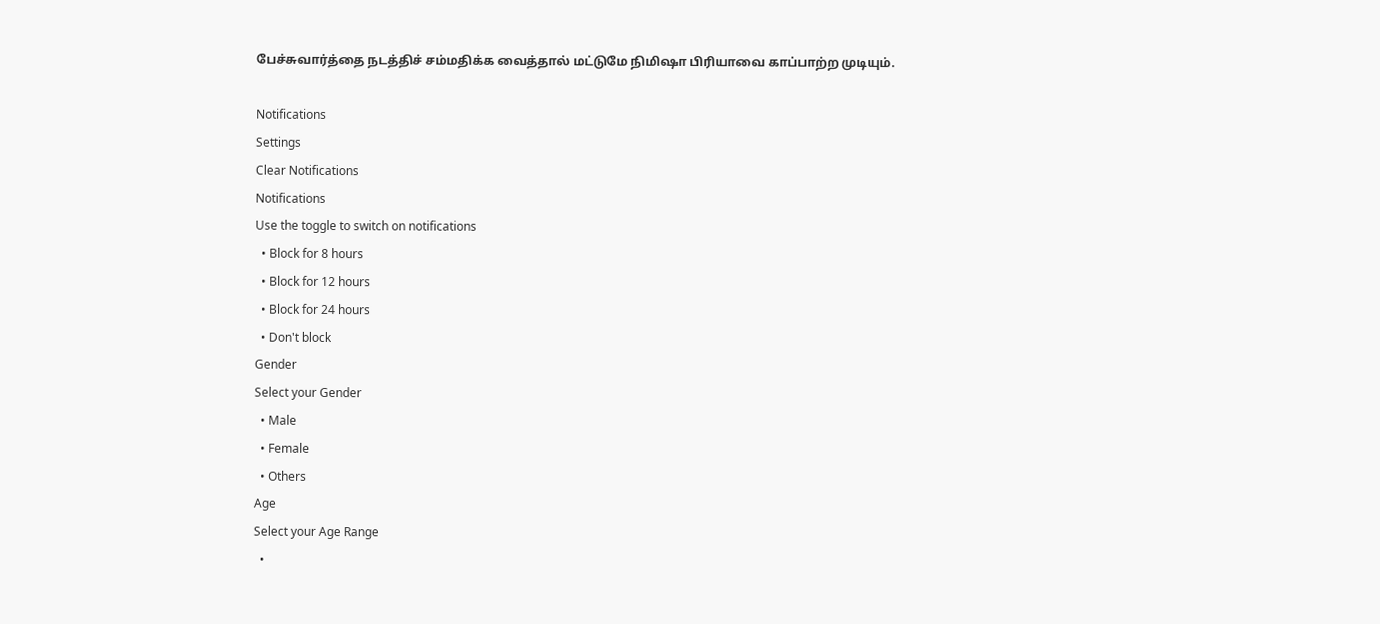பேச்சுவார்த்தை நடத்திச் சம்மதிக்க வைத்தால் மட்டுமே நிமிஷா பிரியாவை காப்பாற்ற முடியும்.

Notifications
Settings
Clear Notifications
Notifications
Use the toggle to switch on notifications
  • Block for 8 hours
  • Block for 12 hours
  • Block for 24 hours
  • Don't block
Gender
Select your Gender
  • Male
  • Female
  • Others
Age
Select your Age Range
  •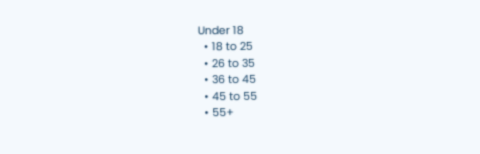Under 18
  • 18 to 25
  • 26 to 35
  • 36 to 45
  • 45 to 55
  • 55+